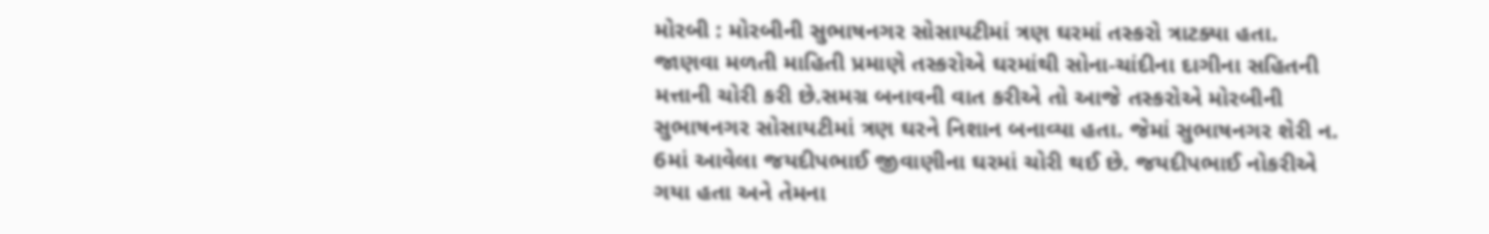મોરબી : મોરબીની સુભાષનગર સોસાયટીમાં ત્રણ ઘરમાં તસ્કરો ત્રાટક્યા હતા. જાણવા મળતી માહિતી પ્રમાણે તસ્કરોએ ઘરમાંથી સોના-ચાંદીના દાગીના સહિતની મત્તાની ચોરી કરી છે.સમગ્ર બનાવની વાત કરીએ તો આજે તસ્કરોએ મોરબીની સુભાષનગર સોસાયટીમાં ત્રણ ઘરને નિશાન બનાવ્યા હતા. જેમાં સુભાષનગર શેરી ન. 6માં આવેલા જયદીપભાઈ જીવાણીના ઘરમાં ચોરી થઈ છે. જયદીપભાઈ નોકરીએ ગયા હતા અને તેમના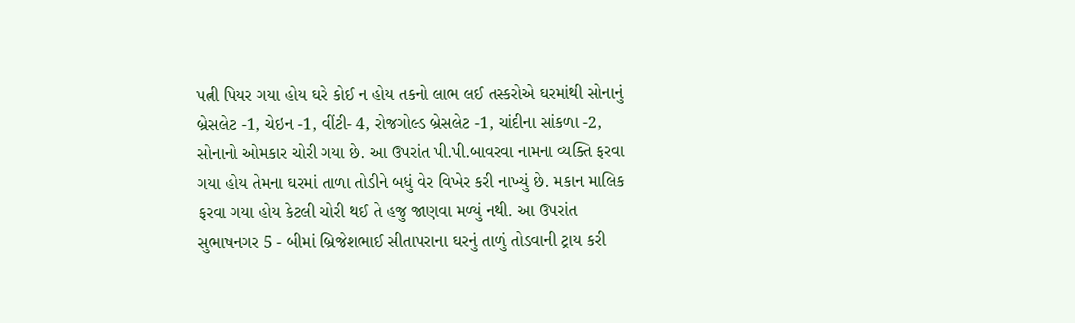પત્ની પિયર ગયા હોય ઘરે કોઈ ન હોય તકનો લાભ લઈ તસ્કરોએ ઘરમાંથી સોનાનું બ્રેસલેટ -1, ચેઇન -1, વીંટી- 4, રોજગોલ્ડ બ્રેસલેટ -1, ચાંદીના સાંકળા -2, સોનાનો ઓમકાર ચોરી ગયા છે. આ ઉપરાંત પી.પી.બાવરવા નામના વ્યક્તિ ફરવા ગયા હોય તેમના ઘરમાં તાળા તોડીને બધું વેર વિખેર કરી નાખ્યું છે. મકાન માલિક ફરવા ગયા હોય કેટલી ચોરી થઈ તે હજુ જાણવા મળ્યું નથી. આ ઉપરાંત સુભાષનગર 5 - બીમાં બ્રિજેશભાઈ સીતાપરાના ઘરનું તાળું તોડવાની ટ્રાય કરી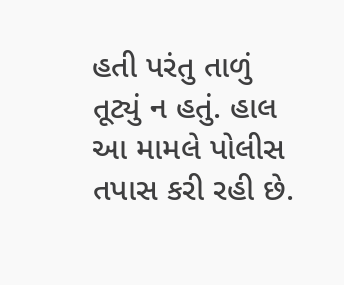હતી પરંતુ તાળું તૂટ્યું ન હતું. હાલ આ મામલે પોલીસ તપાસ કરી રહી છે.